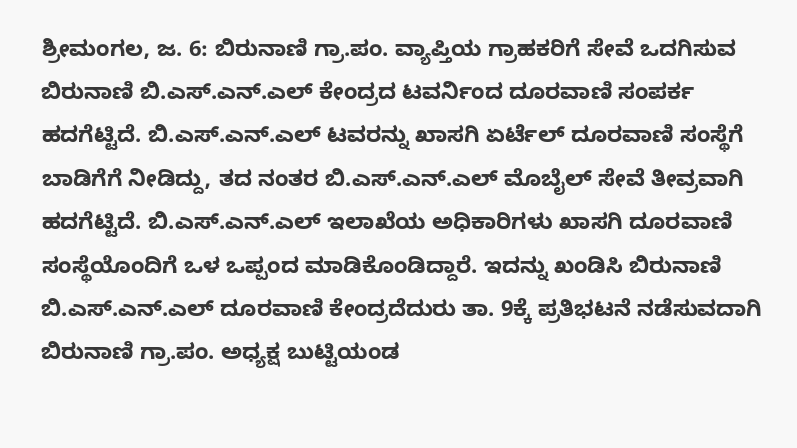ಶ್ರೀಮಂಗಲ, ಜ. 6: ಬಿರುನಾಣಿ ಗ್ರಾ.ಪಂ. ವ್ಯಾಪ್ತಿಯ ಗ್ರಾಹಕರಿಗೆ ಸೇವೆ ಒದಗಿಸುವ ಬಿರುನಾಣಿ ಬಿ.ಎಸ್.ಎನ್.ಎಲ್ ಕೇಂದ್ರದ ಟವರ್ನಿಂದ ದೂರವಾಣಿ ಸಂಪರ್ಕ ಹದಗೆಟ್ಟಿದೆ. ಬಿ.ಎಸ್.ಎನ್.ಎಲ್ ಟವರನ್ನು ಖಾಸಗಿ ಏರ್ಟೆಲ್ ದೂರವಾಣಿ ಸಂಸ್ಥೆಗೆ ಬಾಡಿಗೆಗೆ ನೀಡಿದ್ದು, ತದ ನಂತರ ಬಿ.ಎಸ್.ಎನ್.ಎಲ್ ಮೊಬೈಲ್ ಸೇವೆ ತೀವ್ರವಾಗಿ ಹದಗೆಟ್ಟಿದೆ. ಬಿ.ಎಸ್.ಎನ್.ಎಲ್ ಇಲಾಖೆಯ ಅಧಿಕಾರಿಗಳು ಖಾಸಗಿ ದೂರವಾಣಿ ಸಂಸ್ಥೆಯೊಂದಿಗೆ ಒಳ ಒಪ್ಪಂದ ಮಾಡಿಕೊಂಡಿದ್ದಾರೆ. ಇದನ್ನು ಖಂಡಿಸಿ ಬಿರುನಾಣಿ ಬಿ.ಎಸ್.ಎನ್.ಎಲ್ ದೂರವಾಣಿ ಕೇಂದ್ರದೆದುರು ತಾ. 9ಕ್ಕೆ ಪ್ರತಿಭಟನೆ ನಡೆಸುವದಾಗಿ ಬಿರುನಾಣಿ ಗ್ರಾ.ಪಂ. ಅಧ್ಯಕ್ಷ ಬುಟ್ಟಿಯಂಡ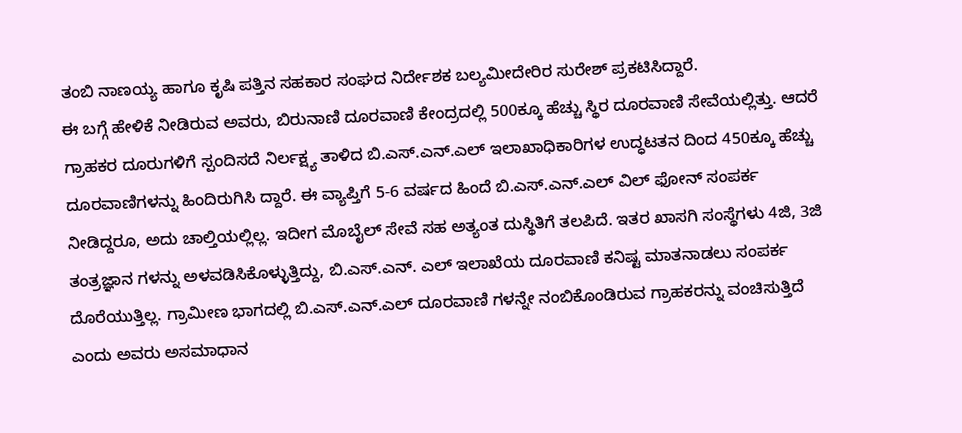ತಂಬಿ ನಾಣಯ್ಯ ಹಾಗೂ ಕೃಷಿ ಪತ್ತಿನ ಸಹಕಾರ ಸಂಘದ ನಿರ್ದೇಶಕ ಬಲ್ಯಮೀದೇರಿರ ಸುರೇಶ್ ಪ್ರಕಟಿಸಿದ್ದಾರೆ.
ಈ ಬಗ್ಗೆ ಹೇಳಿಕೆ ನೀಡಿರುವ ಅವರು, ಬಿರುನಾಣಿ ದೂರವಾಣಿ ಕೇಂದ್ರದಲ್ಲಿ 500ಕ್ಕೂ ಹೆಚ್ಚು ಸ್ಥಿರ ದೂರವಾಣಿ ಸೇವೆಯಲ್ಲಿತ್ತು. ಆದರೆ ಗ್ರಾಹಕರ ದೂರುಗಳಿಗೆ ಸ್ಪಂದಿಸದೆ ನಿರ್ಲಕ್ಷ್ಯ ತಾಳಿದ ಬಿ.ಎಸ್.ಎನ್.ಎಲ್ ಇಲಾಖಾಧಿಕಾರಿಗಳ ಉದ್ಧಟತನ ದಿಂದ 450ಕ್ಕೂ ಹೆಚ್ಚು ದೂರವಾಣಿಗಳನ್ನು ಹಿಂದಿರುಗಿಸಿ ದ್ದಾರೆ. ಈ ವ್ಯಾಪ್ತಿಗೆ 5-6 ವರ್ಷದ ಹಿಂದೆ ಬಿ.ಎಸ್.ಎನ್.ಎಲ್ ವಿಲ್ ಫೋನ್ ಸಂಪರ್ಕ ನೀಡಿದ್ದರೂ, ಅದು ಚಾಲ್ತಿಯಲ್ಲಿಲ್ಲ. ಇದೀಗ ಮೊಬೈಲ್ ಸೇವೆ ಸಹ ಅತ್ಯಂತ ದುಸ್ಥಿತಿಗೆ ತಲಪಿದೆ. ಇತರ ಖಾಸಗಿ ಸಂಸ್ಥೆಗಳು 4ಜಿ, 3ಜಿ ತಂತ್ರಜ್ಞಾನ ಗಳನ್ನು ಅಳವಡಿಸಿಕೊಳ್ಳುತ್ತಿದ್ದು, ಬಿ.ಎಸ್.ಎನ್. ಎಲ್ ಇಲಾಖೆಯ ದೂರವಾಣಿ ಕನಿಷ್ಟ ಮಾತನಾಡಲು ಸಂಪರ್ಕ ದೊರೆಯುತ್ತಿಲ್ಲ. ಗ್ರಾಮೀಣ ಭಾಗದಲ್ಲಿ ಬಿ.ಎಸ್.ಎನ್.ಎಲ್ ದೂರವಾಣಿ ಗಳನ್ನೇ ನಂಬಿಕೊಂಡಿರುವ ಗ್ರಾಹಕರನ್ನು ವಂಚಿಸುತ್ತಿದೆ ಎಂದು ಅವರು ಅಸಮಾಧಾನ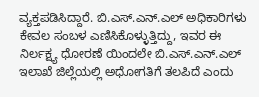ವ್ಯಕ್ತಪಡಿಸಿದ್ದಾರೆ. ಬಿ.ಎಸ್.ಎನ್.ಎಲ್ ಅಧಿಕಾರಿಗಳು ಕೇವಲ ಸಂಬಳ ಎಣಿಸಿಕೊಳ್ಳುತ್ತಿದ್ದು, ಇವರ ಈ ನಿರ್ಲಕ್ಷ್ಯ ಧೋರಣೆ ಯಿಂದಲೇ ಬಿ.ಎಸ್.ಎನ್.ಎಲ್ ಇಲಾಖೆ ಜಿಲ್ಲೆಯಲ್ಲಿ ಅಧೋಗತಿಗೆ ತಲಪಿದೆ ಎಂದು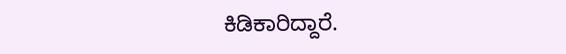ಕಿಡಿಕಾರಿದ್ದಾರೆ.